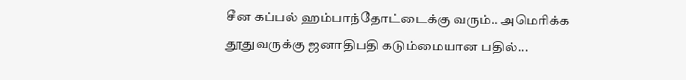சீன கப்பல் ஹம்பாந்தோட்டைக்கு வரும்.. அமெரிக்க தூதுவருக்கு ஜனாதிபதி கடும்மையான பதில்...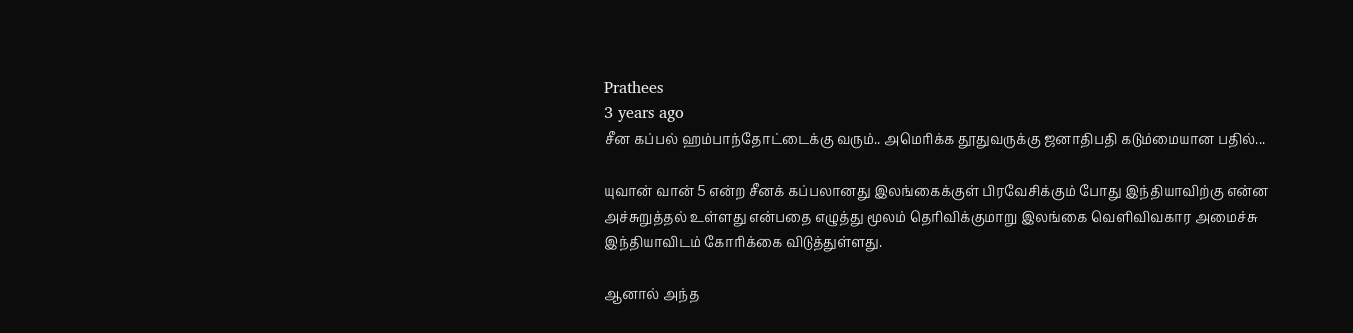Prathees
3 years ago
சீன கப்பல் ஹம்பாந்தோட்டைக்கு வரும்.. அமெரிக்க தூதுவருக்கு ஜனாதிபதி கடும்மையான பதில்...

யுவான் வான் 5 என்ற சீனக் கப்பலானது இலங்கைக்குள் பிரவேசிக்கும் போது இந்தியாவிற்கு என்ன அச்சுறுத்தல் உள்ளது என்பதை எழுத்து மூலம் தெரிவிக்குமாறு இலங்கை வெளிவிவகார அமைச்சு இந்தியாவிடம் கோரிக்கை விடுத்துள்ளது.

ஆனால் அந்த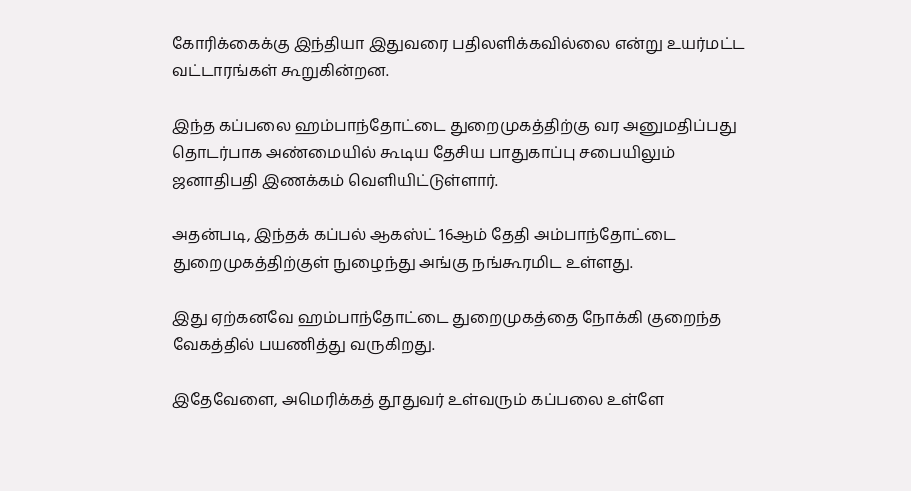கோரிக்கைக்கு இந்தியா இதுவரை பதிலளிக்கவில்லை என்று உயர்மட்ட வட்டாரங்கள் கூறுகின்றன.

இந்த கப்பலை ஹம்பாந்தோட்டை துறைமுகத்திற்கு வர அனுமதிப்பது தொடர்பாக அண்மையில் கூடிய தேசிய பாதுகாப்பு சபையிலும் ஜனாதிபதி இணக்கம் வெளியிட்டுள்ளார்.

அதன்படி, இந்தக் கப்பல் ஆகஸ்ட் 16ஆம் தேதி அம்பாந்தோட்டை துறைமுகத்திற்குள் நுழைந்து அங்கு நங்கூரமிட உள்ளது.

இது ஏற்கனவே ஹம்பாந்தோட்டை துறைமுகத்தை நோக்கி குறைந்த வேகத்தில் பயணித்து வருகிறது.

இதேவேளை, அமெரிக்கத் தூதுவர் உள்வரும் கப்பலை உள்ளே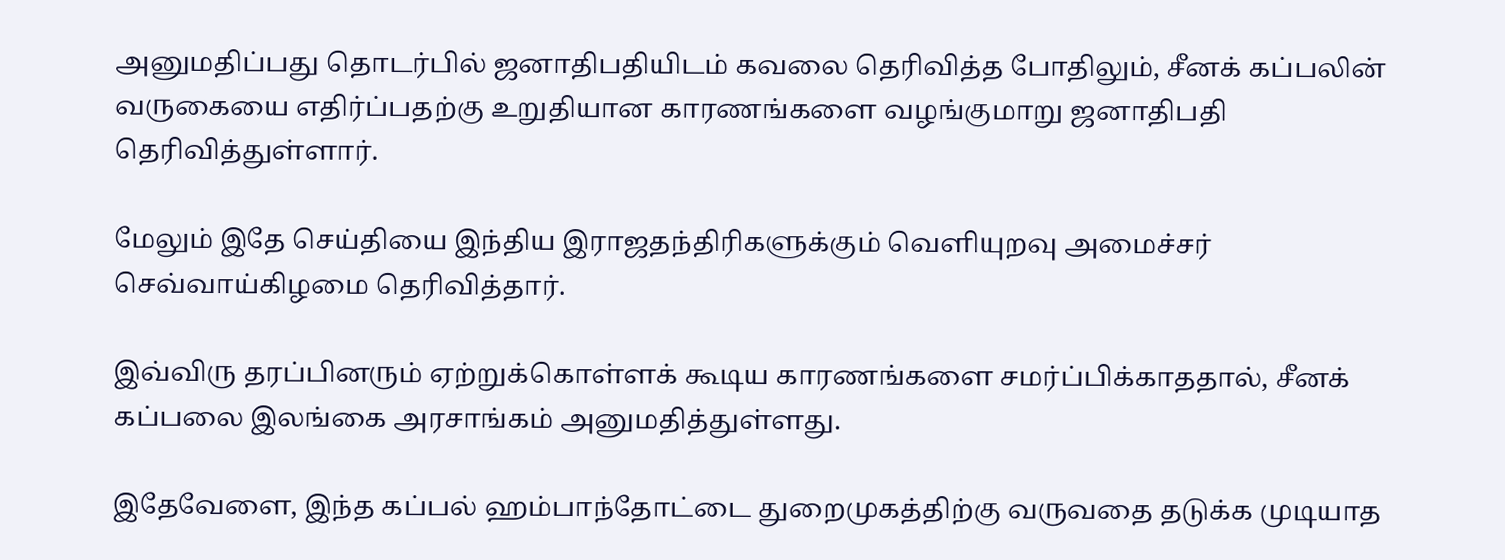அனுமதிப்பது தொடர்பில் ஜனாதிபதியிடம் கவலை தெரிவித்த போதிலும், சீனக் கப்பலின் வருகையை எதிர்ப்பதற்கு உறுதியான காரணங்களை வழங்குமாறு ஜனாதிபதி தெரிவித்துள்ளார்.

மேலும் இதே செய்தியை இந்திய இராஜதந்திரிகளுக்கும் வெளியுறவு அமைச்சர் செவ்வாய்கிழமை தெரிவித்தார்.

இவ்விரு தரப்பினரும் ஏற்றுக்கொள்ளக் கூடிய காரணங்களை சமர்ப்பிக்காததால், சீனக் கப்பலை இலங்கை அரசாங்கம் அனுமதித்துள்ளது.

இதேவேளை, இந்த கப்பல் ஹம்பாந்தோட்டை துறைமுகத்திற்கு வருவதை தடுக்க முடியாத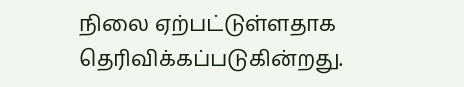நிலை ஏற்பட்டுள்ளதாக தெரிவிக்கப்படுகின்றது.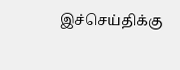இச்செய்திக்கு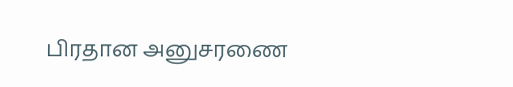பிரதான அனுசரணை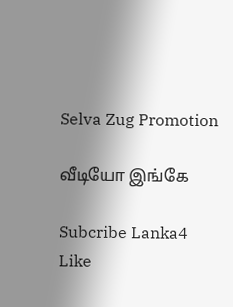Selva Zug Promotion

வீடியோ இங்கே

Subcribe Lanka4
Like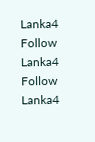Lanka4
Follow Lanka4
Follow Lanka4